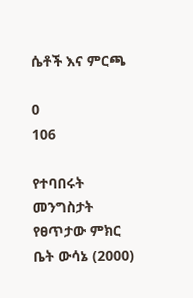ሴቶች እና ምርጫ

0
106

የተባበሩት መንግስታት የፀጥታው ምክር ቤት ውሳኔ (2000)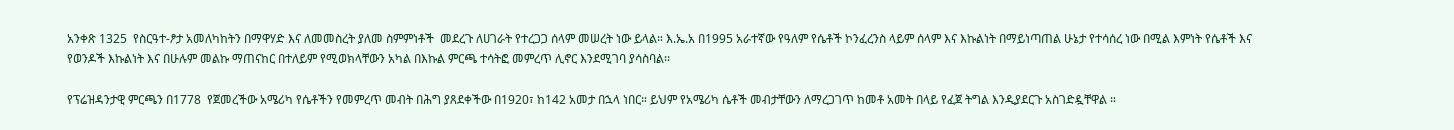አንቀጽ 1325  የስርዓተ-ፆታ አመለካከትን በማዋሃድ እና ለመመስረት ያለመ ስምምነቶች  መደረጉ ለሀገራት የተረጋጋ ሰላም መሠረት ነው ይላል። እ.ኤ.አ በ1995 አራተኛው የዓለም የሴቶች ኮንፈረንስ ላይም ሰላም እና እኩልነት በማይነጣጠል ሁኔታ የተሳሰረ ነው በሚል እምነት የሴቶች እና የወንዶች እኩልነት እና በሁሉም መልኩ ማጠናከር በተለይም የሚወክላቸውን አካል በእኩል ምርጫ ተሳትፎ መምረጥ ሊኖር እንደሚገባ ያሳስባል፡፡

የፕሬዝዳንታዊ ምርጫን በ1778  የጀመረችው አሜሪካ የሴቶችን የመምረጥ መብት በሕግ ያጸደቀችው በ1920፣ ከ142 አመታ በኋላ ነበር። ይህም የአሜሪካ ሴቶች መብታቸውን ለማረጋገጥ ከመቶ አመት በላይ የፈጀ ትግል እንዲያደርጉ አስገድዷቸዋል ።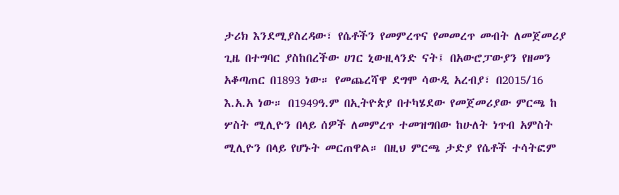ታሪክ እንደሚያስረዳው፣ የሴቶችን የመምረጥና የመመረጥ መብት ለመጀመሪያ ጊዜ በተግባር ያስከበረችው ሀገር ኒውዚላንድ ናት፤ በአውሮፓውያን የዘመን አቆጣጠር በ1893 ነው። የመጨረሻዋ ደግሞ ሳውዲ አረብያ፣ በ2015/16 እ.አ.አ ነው። በ1949ዓ.ም በኢትዮጵያ በተካሄደው የመጀመሪያው ምርጫ ከ ሦስት ሚሊዮን በላይ ሰዎች ለመምረጥ ተመዝግበው ከሁለት ነጥብ አምስት ሚሊዮን በላይ የሆኑት መርጠዋል። በዚህ ምርጫ ታድያ የሴቶች ተሳትፎም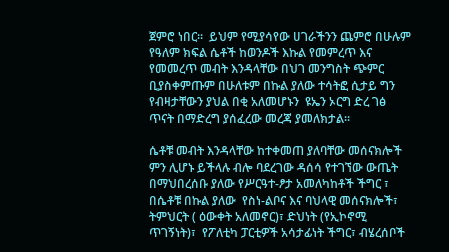ጀምሮ ነበር።  ይህም የሚያሳየው ሀገራችንን ጨምሮ በሁሉም የዓለም ክፍል ሴቶች ከወንዶች እኩል የመምረጥ እና የመመረጥ መብት እንዳላቸው በህገ መንግስት ጭምር ቢያስቀምጡም በሁለቱም በኩል ያለው ተሳትፎ ሲታይ ግን የብዛታቸውን ያህል በቂ አለመሆኑን  ዩኤን ኦርግ ድረ ገፅ ጥናት በማድረግ ያሰፈረው መረጃ ያመለክታል፡፡

ሴቶቹ መብት እንዳላቸው ከተቀመጠ ያለባቸው መሰናክሎች ምን ሊሆኑ ይችላሉ ብሎ ባደረገው ዳሰሳ የተገኘው ውጤት  በማህበረሰቡ ያለው የሥርዓተ-ፆታ አመለካከቶች ችግር ፣ በሴቶቹ በኩል ያለው  የስነ-ልቦና እና ባህላዊ መሰናክሎች፣ ትምህርት ( ዕውቀት አለመኖር)፣ ድህነት (የኢኮኖሚ ጥገኝነት)፣  የፖለቲካ ፓርቲዎች አሳታፊነት ችግር፣ ብሄረሰቦች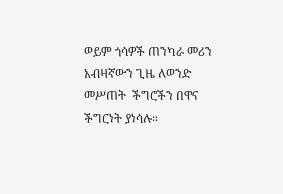ወይም ጎሳዎች ጠንካራ መሪን አብዛኛውን ጊዜ ለወንድ መሥጠት  ችግሮችን በዋና ችግርነት ያነሳሉ።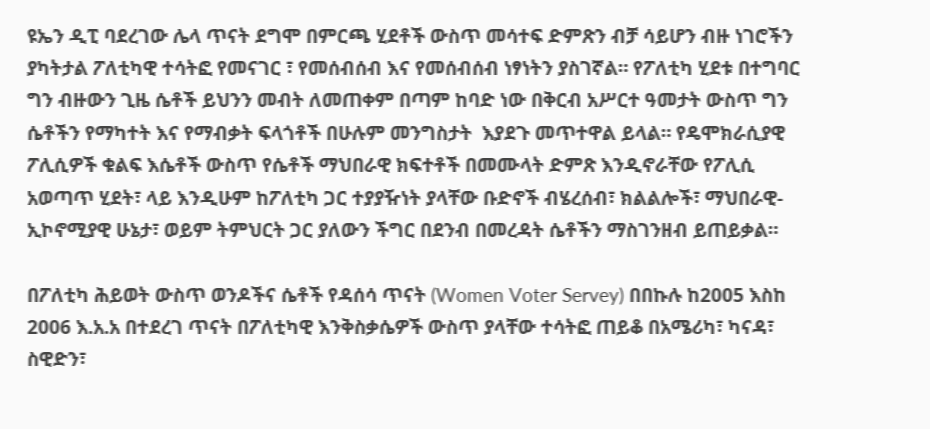ዩኤን ዲፒ ባደረገው ሌላ ጥናት ደግሞ በምርጫ ሂደቶች ውስጥ መሳተፍ ድምጽን ብቻ ሳይሆን ብዙ ነገሮችን ያካትታል ፖለቲካዊ ተሳትፎ የመናገር ፣ የመሰብሰብ እና የመሰብሰብ ነፃነትን ያስገኛል። የፖለቲካ ሂደቱ በተግባር ግን ብዙውን ጊዜ ሴቶች ይህንን መብት ለመጠቀም በጣም ከባድ ነው በቅርብ አሥርተ ዓመታት ውስጥ ግን ሴቶችን የማካተት እና የማብቃት ፍላጎቶች በሁሉም መንግስታት  እያደጉ መጥተዋል ይላል። የዴሞክራሲያዊ ፖሊሲዎች ቁልፍ እሴቶች ውስጥ የሴቶች ማህበራዊ ክፍተቶች በመሙላት ድምጽ እንዲኖራቸው የፖሊሲ አወጣጥ ሂደት፣ ላይ እንዲሁም ከፖለቲካ ጋር ተያያዥነት ያላቸው ቡድኖች ብሄረሰብ፣ ክልልሎች፣ ማህበራዊ-ኢኮኖሚያዊ ሁኔታ፣ ወይም ትምህርት ጋር ያለውን ችግር በደንብ በመረዳት ሴቶችን ማስገንዘብ ይጠይቃል።

በፖለቲካ ሕይወት ውስጥ ወንዶችና ሴቶች የዳሰሳ ጥናት (Women Voter Servey) በበኩሉ ከ2005 እስከ 2006 እ.አ.አ በተደረገ ጥናት በፖለቲካዊ እንቅስቃሴዎች ውስጥ ያላቸው ተሳትፎ ጠይቆ በአሜሪካ፣ ካናዳ፣ ስዊድን፣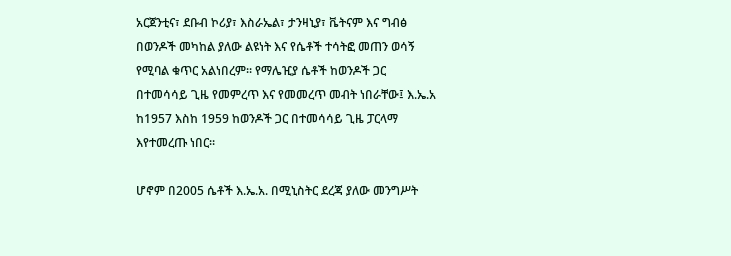አርጀንቲና፣ ደቡብ ኮሪያ፣ እስራኤል፣ ታንዛኒያ፣ ቬትናም እና ግብፅ በወንዶች መካከል ያለው ልዩነት እና የሴቶች ተሳትፎ መጠን ወሳኝ የሚባል ቁጥር አልነበረም፡፡ የማሌዢያ ሴቶች ከወንዶች ጋር በተመሳሳይ ጊዜ የመምረጥ እና የመመረጥ መብት ነበራቸው፤ እ.ኤ.አ ከ1957 እስከ 1959 ከወንዶች ጋር በተመሳሳይ ጊዜ ፓርላማ እየተመረጡ ነበር።

ሆኖም በ2005 ሴቶች እ.ኤ.አ. በሚኒስትር ደረጃ ያለው መንግሥት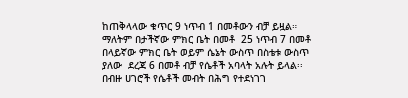ከጠቅላላው ቁጥር 9 ነጥብ 1 በመቶውን ብቻ ይዟል። ማለትም በታችኛው ምክር ቤት በመቶ  25 ነጥብ 7 በመቶ በላይኛው ምክር ቤት ወይም ሴኔት ውስጥ በስቴቱ ውስጥ ያለው  ደረጃ 6 በመቶ ብቻ የሴቶች አባላት አሉት ይላል፡፡ በብዙ ሀገሮች የሴቶች መብት በሕግ የተደነገገ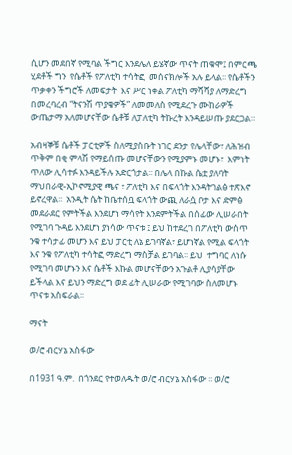ሲሆን መደበኛ የሚባል ችግር እንደሌለ ይሄኛው ጥናት ጠቁሞ፤ በምርጫ ሂደቶች ግን  የሴቶች የፖለቲካ ተሳትፎ  መሰናክሎች አሉ ይላል፡፡ የሴቶችን ጥቃቀን ችግሮች ለመፍታት  እና ሥር ነቀል ፖለቲካ ማሻሻያ ለማድረግ በመረባረብ “ትናንሽ ጥያቄዎች” ለመመለስ የሚደረጉ ሙከራዎች ውጤታማ አለመሆናቸው ሴቶቹ ለፓለቲካ ትኩረት እንዳይሠጡ ያደርጋል።

አብዛኞቹ ሴቶች ፓርቲዎች ስለሚያስቡት ነገር ደንታ የሌላቸው፣ ለሕዝብ ጥቅም በቂ ምላሽ የማይሰጡ መሆናቸውን የሚያምኑ መሆኑ፣  እምነት ጥለው ሊሳተፉ እንዳይችሉ አድርጎታል፡፡ በሌላ በኩል ሴቷ ያለባት ማህበራዊ-ኢኮኖሚያዊ ጫና ፣ ፖለቲካ እና በፍላጎት እንዳትገልፅ ተጽእኖ ይኖረዋል፡፡  አንዲት ሴት ከቤተሰቧ ፍላጎት ውጪ ለራሷ ቦታ እና ድምፅ መደራደር የምትችል እንደሆነ ማሳየት እንደምትችል በሰፊው ሊሠራበት የሚገባ ጉዳይ እንደሆነ ያነሳው ጥናቱ ፤ ይህ ከተደረገ በፖለቲካ ውስጥ ንቁ ተሳታፊ መሆን እና ይህ ፓርቲ ለኔ ይገባኛል፣ ይሆነኛል የሚል ፍላጎት እና ንቁ የፖለቲካ ተሳትፎ ማድረግ ማስቻል ይገባል፡፡ ይህ  ተግባር ለነሱ የሚገባ መሆኑን እና ሴቶች እኩል መሆናቸውን አጉልቶ ሊያሳያቸው ይችላል እና ይህን ማድረግ ወደ ፊት ሊሠራው የሚገባው ስለመሆኑ ጥናቱ አስፍራል፡፡

ማናት

ወ/ሮ ብርሃኔ አስፋው

በ1931 ዓ.ም.  በጎንደር የተወለዱት ወ/ሮ ብርሃኔ አስፋው ፡፡ ወ/ሮ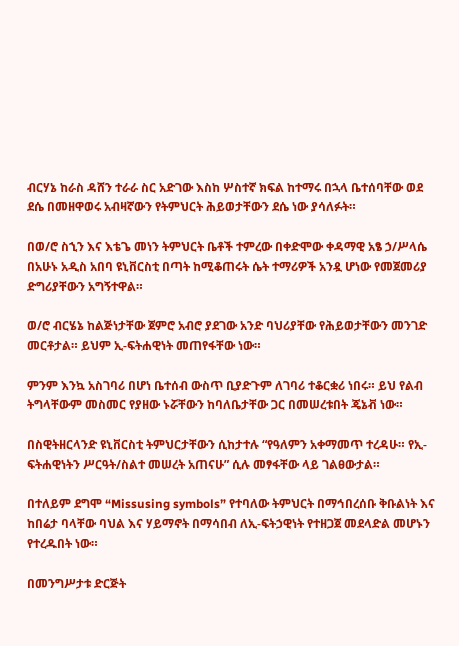ብርሃኔ ከራስ ዳሸን ተራራ ስር አድገው እስከ ሦስተኛ ክፍል ከተማሩ በኋላ ቤተሰባቸው ወደ ደሴ በመዘዋወሩ አብዛኛውን የትምህርት ሕይወታቸውን ደሴ ነው ያሳለፉት።

በወ/ሮ ስኂን እና እቴጌ መነን ትምህርት ቤቶች ተምረው በቀድሞው ቀዳማዊ አፄ ኃ/ሥላሴ በአሁኑ አዲስ አበባ ዩኒቨርስቲ በጣት ከሚቆጠሩት ሴት ተማሪዎች አንዷ ሆነው የመጀመሪያ ድግሪያቸውን አግኝተዋል።

ወ/ሮ ብርሄኔ ከልጅነታቸው ጀምሮ አብሮ ያደገው አንድ ባህሪያቸው የሕይወታቸውን መንገድ መርቶታል። ይህም ኢ-ፍትሐዊነት መጠየፋቸው ነው።

ምንም እንኳ አስገባሪ በሆነ ቤተሰብ ውስጥ ቢያድጉም ለገባሪ ተቆርቋሪ ነበሩ። ይህ የልብ ትግላቸውም መስመር የያዘው ኑሯቸውን ከባለቤታቸው ጋር በመሠረቱበት ጄኔቭ ነው።

በስዊትዘርላንድ ዩኒቨርስቲ ትምህርታቸውን ሲከታተሉ “የዓለምን አቀማመጥ ተረዳሁ። የኢ-ፍትሐዊነትን ሥርዓት/ስልተ መሠረት አጠናሁ” ሲሉ መፃፋቸው ላይ ገልፀውታል።

በተለይም ደግሞ “Missusing symbols” የተባለው ትምህርት በማኅበረሰቡ ቅቡልነት እና ከበሬታ ባላቸው ባህል እና ሃይማኖት በማሳበብ ለኢ-ፍትኃዊነት የተዘጋጀ መደላድል መሆኑን የተረዱበት ነው።

በመንግሥታቱ ድርጅት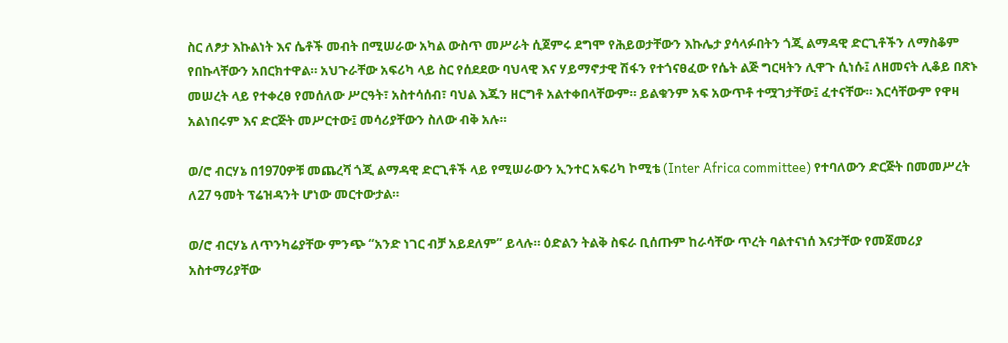ስር ለፆታ እኩልነት እና ሴቶች መብት በሚሠራው አካል ውስጥ መሥራት ሲጀምሩ ደግሞ የሕይወታቸውን እኩሌታ ያሳላፉበትን ጎጂ ልማዳዊ ድርጊቶችን ለማስቆም የበኩላቸውን አበርክተዋል። አህጉራቸው አፍሪካ ላይ ስር የሰደደው ባህላዊ እና ሃይማኖታዊ ሽፋን የተጎናፀፈው የሴት ልጅ ግርዛትን ሊዋጉ ሲነሱ፤ ለዘመናት ሊቆይ በጽኑ መሠረት ላይ የተቀረፀ የመሰለው ሥርዓት፣ አስተሳሰብ፣ ባህል እጁን ዘርግቶ አልተቀበላቸውም። ይልቁንም አፍ አውጥቶ ተሟገታቸው፤ ፈተናቸው። እርሳቸውም የዋዛ አልነበሩም እና ድርጅት መሥርተው፤ መሳሪያቸውን ስለው ብቅ አሉ።

ወ/ሮ ብርሃኔ በ1970ዎቹ መጨረሻ ጎጂ ልማዳዊ ድርጊቶች ላይ የሚሠራውን ኢንተር አፍሪካ ኮሚቴ (Inter Africa committee) የተባለውን ድርጅት በመመሥረት ለ27 ዓመት ፕሬዝዳንት ሆነው መርተውታል።

ወ/ሮ ብርሃኔ ለጥንካሬያቸው ምንጭ “አንድ ነገር ብቻ አይደለም” ይላሉ። ዕድልን ትልቅ ስፍራ ቢሰጡም ከራሳቸው ጥረት ባልተናነሰ እናታቸው የመጀመሪያ አስተማሪያቸው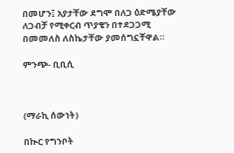በመሆን፤ አያታቸው ደግሞ በለጋ ዕድሜያቸው ለጋብቻ የሚቀርብ ጥያቄን በተደጋጋሚ በመመለስ ለስኬታቸው ያመሰግኗቸዋል።

ምንጭ- ቢቢሲ



(ማራኪ ሰውነት)

በኲር የግንቦት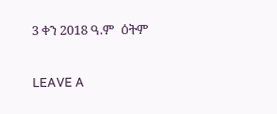3 ቀን 2018 ዓ.ም  ዕትም

LEAVE A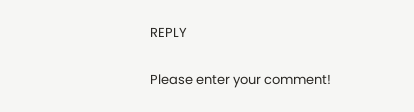REPLY

Please enter your comment!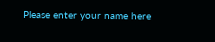Please enter your name here